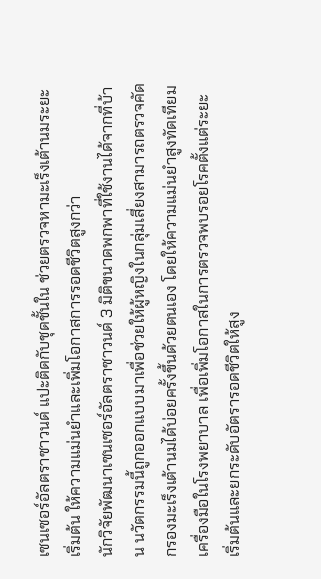เซนเซอร์อัลตราซาวนด์ แปะติดกับชุดชั้นใน ช่วยตรวจหามะเร็งเต้านมระยะเริ่มต้น ให้ความแม่นยำและเพิ่มโอกาสการรอดชีวิตสูงกว่า
นักวิจัยพัฒนาเซนเซอร์อัลตราซาวนด์ 3 มิติขนาดพกพาที่ใช้งานได้จากที่บ้าน นวัตกรรมนี้ถูกออกแบบมาเพื่อช่วยให้ผู้หญิงในกลุ่มเสี่ยงสามารถตรวจคัดกรองมะเร็งเต้านมได้บ่อยครั้งขึ้นด้วยตนเอง โดยให้ความแม่นยำสูงทัดเทียมเครื่องมือในโรงพยาบาล เพื่อเพิ่มโอกาสในการตรวจพบรอยโรคตั้งแต่ระยะเริ่มต้นและยกระดับอัตรารอดชีวิตให้สูง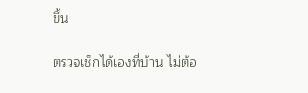ขึ้น

ตรวจเช็กได้เองที่บ้าน ไม่ต้อ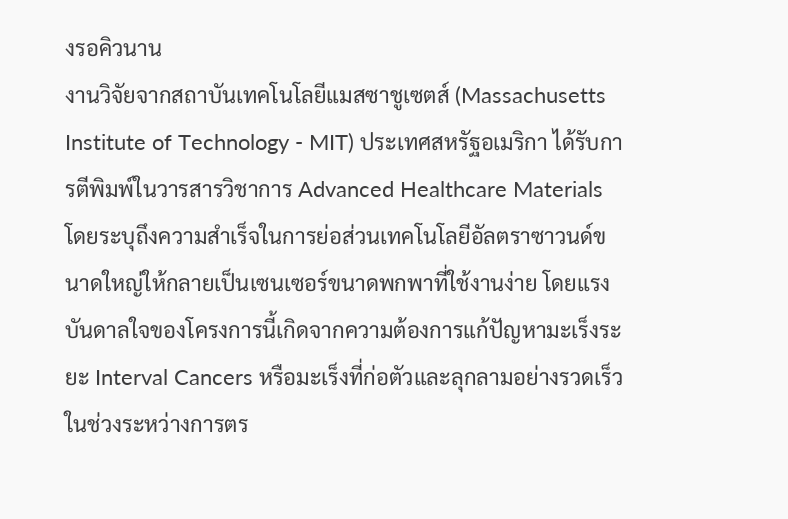งรอคิวนาน
งานวิจัยจากสถาบันเทคโนโลยีแมสซาชูเซตส์ (Massachusetts Institute of Technology - MIT) ประเทศสหรัฐอเมริกา ได้รับการตีพิมพ์ในวารสารวิชาการ Advanced Healthcare Materials โดยระบุถึงความสำเร็จในการย่อส่วนเทคโนโลยีอัลตราซาวนด์ขนาดใหญ่ให้กลายเป็นเซนเซอร์ขนาดพกพาที่ใช้งานง่าย โดยแรงบันดาลใจของโครงการนี้เกิดจากความต้องการแก้ปัญหามะเร็งระยะ Interval Cancers หรือมะเร็งที่ก่อตัวและลุกลามอย่างรวดเร็วในช่วงระหว่างการตร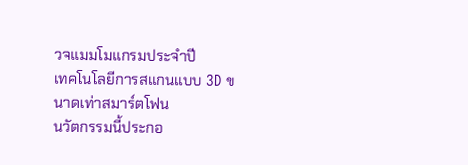วจแมมโมแกรมประจำปี
เทคโนโลยีการสแกนแบบ 3D ขนาดเท่าสมาร์ตโฟน
นวัตกรรมนี้ประกอ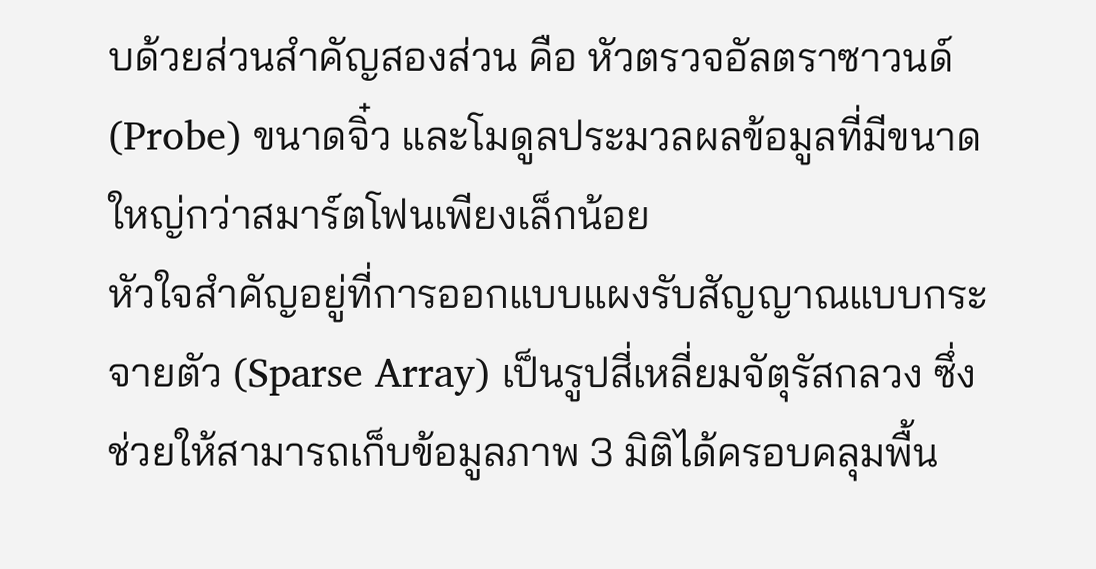บด้วยส่วนสำคัญสองส่วน คือ หัวตรวจอัลตราซาวนด์ (Probe) ขนาดจิ๋ว และโมดูลประมวลผลข้อมูลที่มีขนาดใหญ่กว่าสมาร์ตโฟนเพียงเล็กน้อย
หัวใจสำคัญอยู่ที่การออกแบบแผงรับสัญญาณแบบกระจายตัว (Sparse Array) เป็นรูปสี่เหลี่ยมจัตุรัสกลวง ซึ่งช่วยให้สามารถเก็บข้อมูลภาพ 3 มิติได้ครอบคลุมพื้น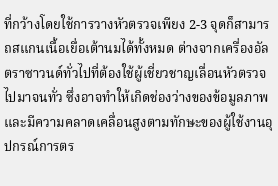ที่กว้างโดยใช้การวางหัวตรวจเพียง 2-3 จุดก็สามารถสแกนเนื้อเยื่อเต้านมได้ทั้งหมด ต่างจากเครื่องอัลตราซาวนด์ทั่วไปที่ต้องใช้ผู้เชี่ยวชาญเลื่อนหัวตรวจไปมาจนทั่ว ซึ่งอาจทำให้เกิดช่องว่างของข้อมูลภาพและมีความคลาดเคลื่อนสูงตามทักษะของผู้ใช้งานอุปกรณ์การตร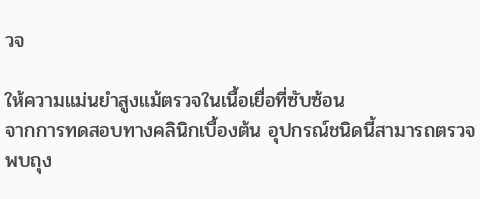วจ

ให้ความแม่นยำสูงแม้ตรวจในเนื้อเยื่อที่ซับซ้อน
จากการทดสอบทางคลินิกเบื้องต้น อุปกรณ์ชนิดนี้สามารถตรวจพบถุง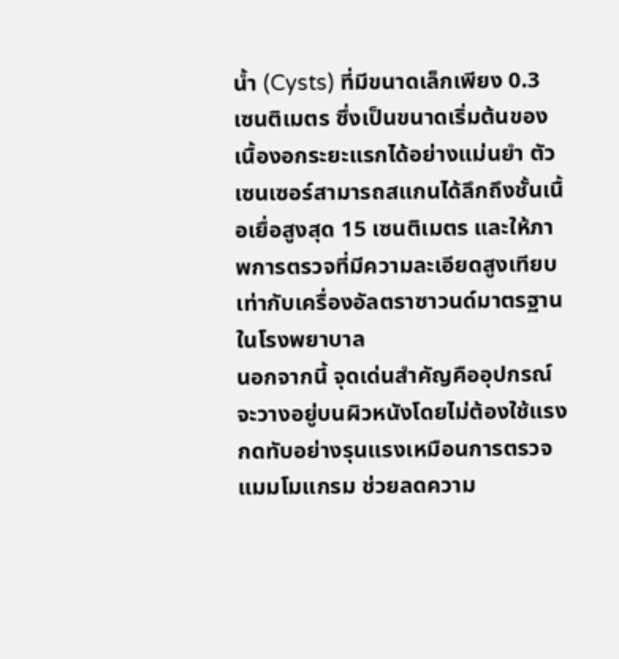น้ำ (Cysts) ที่มีขนาดเล็กเพียง 0.3 เซนติเมตร ซึ่งเป็นขนาดเริ่มต้นของเนื้องอกระยะแรกได้อย่างแม่นยำ ตัวเซนเซอร์สามารถสแกนได้ลึกถึงชั้นเนื้อเยื่อสูงสุด 15 เซนติเมตร และให้ภาพการตรวจที่มีความละเอียดสูงเทียบเท่ากับเครื่องอัลตราซาวนด์มาตรฐานในโรงพยาบาล
นอกจากนี้ จุดเด่นสำคัญคืออุปกรณ์จะวางอยู่บนผิวหนังโดยไม่ต้องใช้แรงกดทับอย่างรุนแรงเหมือนการตรวจแมมโมแกรม ช่วยลดความ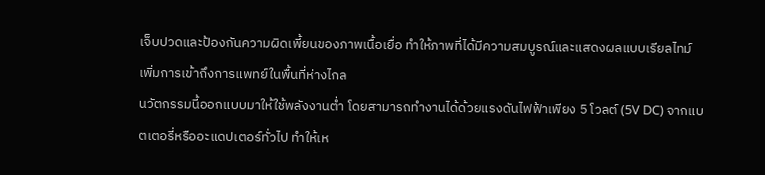เจ็บปวดและป้องกันความผิดเพี้ยนของภาพเนื้อเยื่อ ทำให้ภาพที่ได้มีความสมบูรณ์และแสดงผลแบบเรียลไทม์
เพิ่มการเข้าถึงการแพทย์ในพื้นที่ห่างไกล
นวัตกรรมนี้ออกแบบมาให้ใช้พลังงานต่ำ โดยสามารถทำงานได้ด้วยแรงดันไฟฟ้าเพียง 5 โวลต์ (5V DC) จากแบตเตอรี่หรืออะแดปเตอร์ทั่วไป ทำให้เห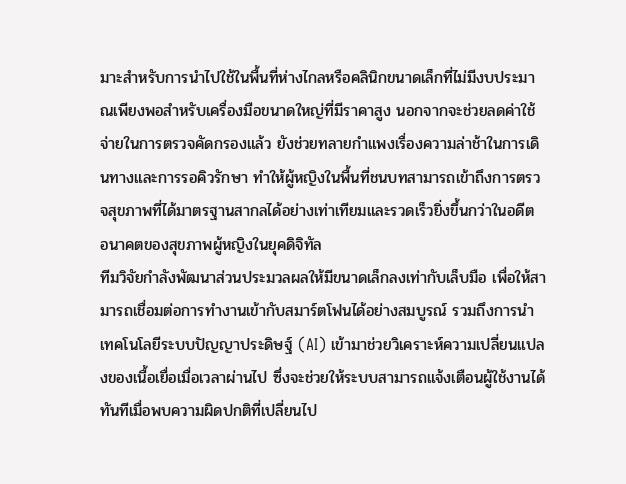มาะสำหรับการนำไปใช้ในพื้นที่ห่างไกลหรือคลินิกขนาดเล็กที่ไม่มีงบประมาณเพียงพอสำหรับเครื่องมือขนาดใหญ่ที่มีราคาสูง นอกจากจะช่วยลดค่าใช้จ่ายในการตรวจคัดกรองแล้ว ยังช่วยทลายกำแพงเรื่องความล่าช้าในการเดินทางและการรอคิวรักษา ทำให้ผู้หญิงในพื้นที่ชนบทสามารถเข้าถึงการตรวจสุขภาพที่ได้มาตรฐานสากลได้อย่างเท่าเทียมและรวดเร็วยิ่งขึ้นกว่าในอดีต
อนาคตของสุขภาพผู้หญิงในยุคดิจิทัล
ทีมวิจัยกำลังพัฒนาส่วนประมวลผลให้มีขนาดเล็กลงเท่ากับเล็บมือ เพื่อให้สามารถเชื่อมต่อการทำงานเข้ากับสมาร์ตโฟนได้อย่างสมบูรณ์ รวมถึงการนำเทคโนโลยีระบบปัญญาประดิษฐ์ (AI) เข้ามาช่วยวิเคราะห์ความเปลี่ยนแปลงของเนื้อเยื่อเมื่อเวลาผ่านไป ซึ่งจะช่วยให้ระบบสามารถแจ้งเตือนผู้ใช้งานได้ทันทีเมื่อพบความผิดปกติที่เปลี่ยนไป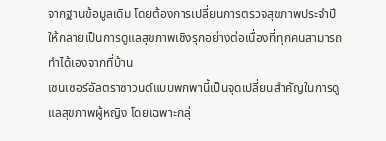จากฐานข้อมูลเดิม โดยต้องการเปลี่ยนการตรวจสุขภาพประจำปี ให้กลายเป็นการดูแลสุขภาพเชิงรุกอย่างต่อเนื่องที่ทุกคนสามารถทำได้เองจากที่บ้าน
เซนเซอร์อัลตราซาวนด์แบบพกพานี้เป็นจุดเปลี่ยนสำคัญในการดูแลสุขภาพผู้หญิง โดยเฉพาะกลุ่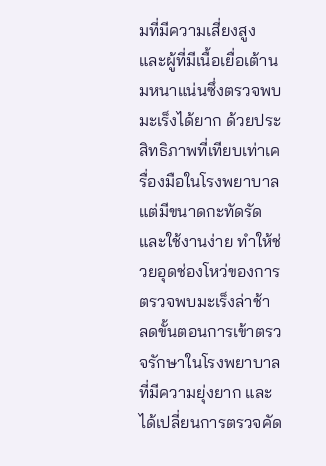มที่มีความเสี่ยงสูงและผู้ที่มีเนื้อเยื่อเต้านมหนาแน่นซึ่งตรวจพบมะเร็งได้ยาก ด้วยประสิทธิภาพที่เทียบเท่าเครื่องมือในโรงพยาบาลแต่มีขนาดกะทัดรัดและใช้งานง่าย ทำให้ช่วยอุดช่องโหว่ของการตรวจพบมะเร็งล่าช้า ลดขั้นตอนการเข้าตรวจรักษาในโรงพยาบาลที่มีความยุ่งยาก และได้เปลี่ยนการตรวจคัด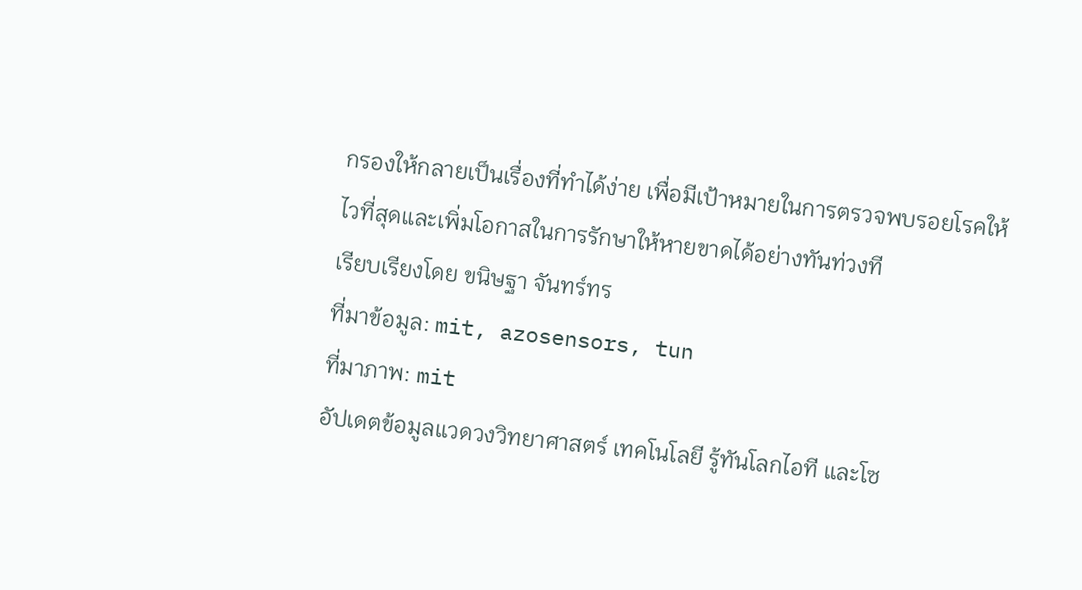กรองให้กลายเป็นเรื่องที่ทำได้ง่าย เพื่อมีเป้าหมายในการตรวจพบรอยโรคให้ไวที่สุดและเพิ่มโอกาสในการรักษาให้หายขาดได้อย่างทันท่วงที
เรียบเรียงโดย ขนิษฐา จันทร์ทร
ที่มาข้อมูล: mit, azosensors, tun
ที่มาภาพ: mit
อัปเดตข้อมูลแวดวงวิทยาศาสตร์ เทคโนโลยี รู้ทันโลกไอที และโซ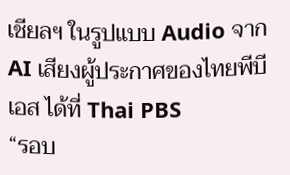เชียลฯ ในรูปแบบ Audio จาก AI เสียงผู้ประกาศของไทยพีบีเอส ได้ที่ Thai PBS
“รอบ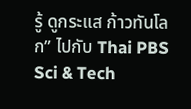รู้ ดูกระแส ก้าวทันโลก” ไปกับ Thai PBS Sci & Tech